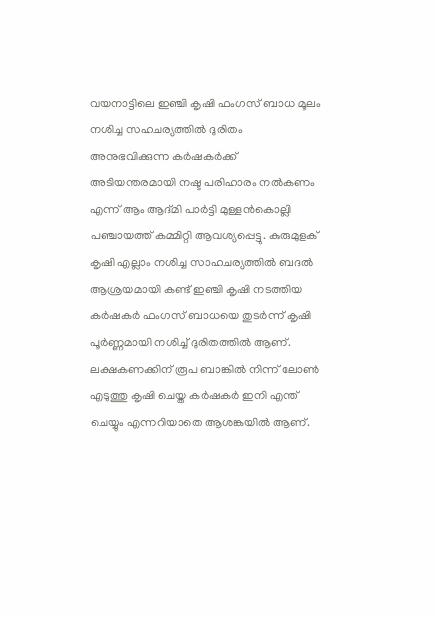വയനാട്ടിലെ ഇഞ്ചി കൃഷി ഫംഗസ് ബാധ മൂലം നശിച്ച സഹചര്യത്തിൽ ദുരിതം അനുഭവിക്കുന്ന കർഷകർക്ക് അടിയന്തരമായി നഷ്ട പരിഹാരം നൽകണം എന്ന് ആം ആദ്മി പാർട്ടി മുള്ളൻകൊല്ലി പഞ്ചായത്ത് കമ്മിറ്റി ആവശ്യപ്പെട്ടു. കുരുമുളക് കൃഷി എല്ലാം നശിച്ച സാഹചര്യത്തിൽ ബദൽ ആശ്രയമായി കണ്ട് ഇഞ്ചി കൃഷി നടത്തിയ കർഷകർ ഫംഗസ് ബാധയെ തുടർന്ന് കൃഷി പൂർണ്ണമായി നശിച്ച് ദുരിതത്തിൽ ആണ്. ലക്ഷകണക്കിന് രൂപ ബാങ്കിൽ നിന്ന് ലോൺ എടുത്തു കൃഷി ചെയ്ത കർഷകർ ഇനി എന്ത് ചെയ്യും എന്നറിയാതെ ആശങ്കയിൽ ആണ്.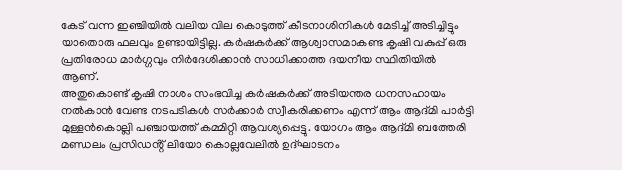കേട് വന്ന ഇഞ്ചിയിൽ വലിയ വില കൊടുത്ത് കീടനാശിനികൾ മേടിച്ച് അടിച്ചിട്ടും യാതൊരു ഫലവും ഉണ്ടായിട്ടില്ല. കർഷകർക്ക് ആശ്വാസമാകണ്ട കൃഷി വകുപ്പ് ഒരു പ്രതിരോധ മാർഗ്ഗവും നിർദേശിക്കാൻ സാധിക്കാത്ത ദയനീയ സ്ഥിതിയിൽ ആണ്.
അതുകൊണ്ട് കൃഷി നാശം സംഭവിച്ച കർഷകർക്ക് അടിയന്തര ധനസഹായം നൽകാൻ വേണ്ട നടപടികൾ സർക്കാർ സ്വീകരിക്കണം എന്ന് ആം ആദ്മി പാർട്ടി മുള്ളൻകൊല്ലി പഞ്ചായത്ത് കമ്മിറ്റി ആവശ്യപ്പെട്ടു. യോഗം ആം ആദ്മി ബത്തേരി മണ്ഡലം പ്രസിഡൻ്റ് ലിയോ കൊല്ലവേലിൽ ഉദ്ഘാടനം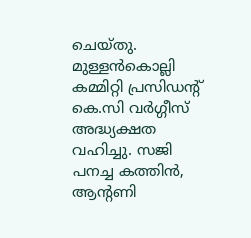ചെയ്തു. മുള്ളൻകൊല്ലി കമ്മിറ്റി പ്രസിഡൻ്റ് കെ.സി വർഗ്ഗീസ് അദ്ധ്യക്ഷത വഹിച്ചു. സജി പനച്ച കത്തിൻ, ആൻ്റണി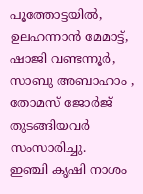പൂത്തോട്ടയിൽ, ഉലഹന്നാൻ മേമാട്ട്, ഷാജി വണ്ടന്നൂർ, സാബു അബാഹാം , തോമസ് ജോർജ് തുടങ്ങിയവർ സംസാരിച്ചു.
ഇഞ്ചി കൃഷി നാശം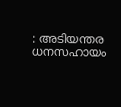: അടിയന്തര ധനസഹായം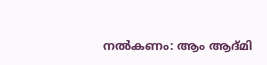നൽകണം: ആം ആദ്മി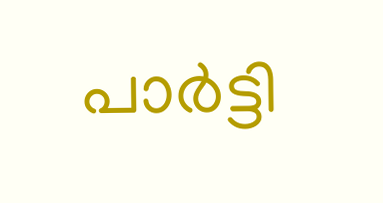പാർട്ടി